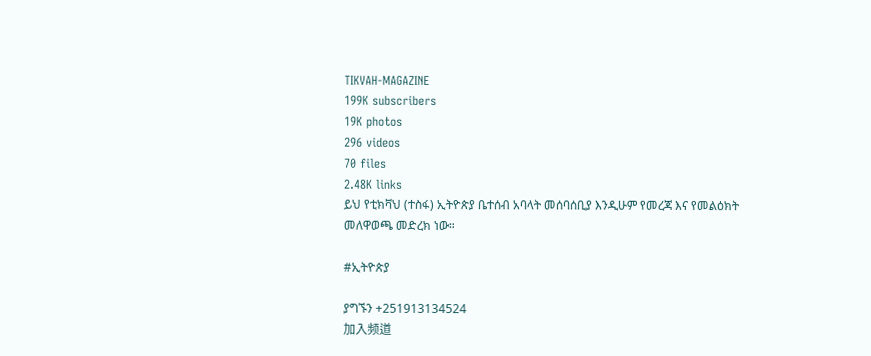TIKVAH-MAGAZINE
199K subscribers
19K photos
296 videos
70 files
2.48K links
ይህ የቲክቫህ (ተስፋ) ኢትዮጵያ ቤተሰብ አባላት መሰባሰቢያ እንዲሁም የመረጃ እና የመልዕክት መለዋወጫ መድረክ ነው።

#ኢትዮጵያ

ያግኙን +251913134524
加入频道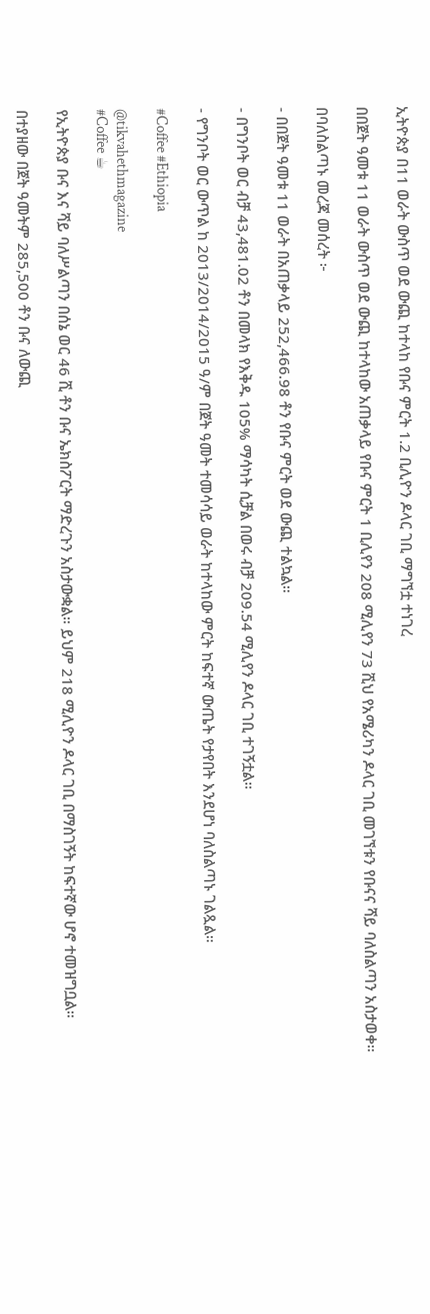ኢትዮጵያ በ11 ወራት ውስጥ ወደ ውጪ ከተላከ የቡና ምርት 1.2 ቢሊዮን ዶላር ገቢ ማግኘቷ ተነገረ

በበጀት ዓመቱ 11 ወራት ውስጥ ወደ ውጪ ከተላከው አጠቃላይ የቡና ምርት 1 ቢሊየን 208 ሚሊየን 73 ሺህ የአሜሪካን ዶላር ገቢ መገኘቱን የቡናና ሻይ ባለስልጣን አስታወቀ።

በባለስልጣኑ መረጃ መሰረት ፦

- በበጀት ዓመቱ 11 ወራት በአጠቃላይ 252,466.98 ቶን የቡና ምርት ወደ ውጪ ተልኳል።

- በግንቦት ወር ብቻ 43,481.02 ቶን በመላክ የእቅዱ 105% ማሳካት ሲቻል በወሩ ብቻ 209.54 ሚሊየን ዶላር ገቢ ተገኝቷል።

- የግንቦት ወር ውጥል ከ 2013/2014/2015 ዓ/ም በጀት ዓመት ተመሳሳይ ወራት ከተላከው ምርት ከፍተኛ ውጤት የታየበት እንደሆነ ባለስልጣኑ ገልጿል።

#Coffee #Ethiopia

@tikvahethmagazine
#Coffee ☕

የኢትዮጵያ ቡና እና ሻይ ባለሥልጣን በሰኔ ወር 46 ሺ ቶን ቡና ኤክስፖርት ማድረጉን አስታውቋል። ይህም 218 ሚሊዮን ዶላር ገቢ በማስገኝት ከፍተኛው ሆኖ ተመዝግቧል።

በተያዘው በጀት ዓመትም 285,500 ቶን ቡና ለውጪ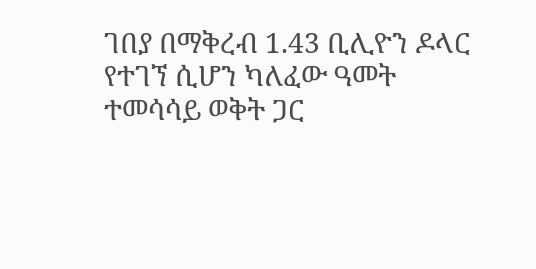ገበያ በማቅረብ 1.43 ቢሊዮን ዶላር የተገኘ ሲሆን ካለፈው ዓመት ተመሳሳይ ወቅት ጋር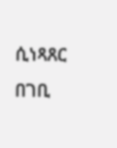ሲነጻጸር በገቢ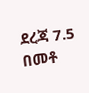ደረጃ 7.5 በመቶ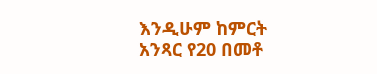እንዲሁም ከምርት አንጻር የ20 በመቶ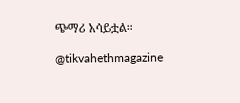ጭማሪ አሳይቷል።

@tikvahethmagazine